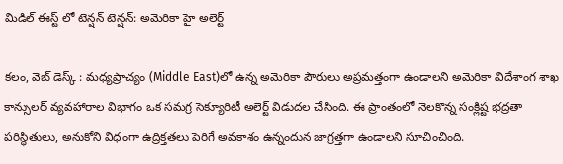మిడిల్ ఈస్ట్ లో టెన్షన్ టెన్షన్: అమెరికా హై అలెర్ట్

కలం, వెబ్ డెస్క్ : మధ్యప్రాచ్యం (Middle East)లో ఉన్న అమెరికా పౌరులు అప్రమత్తంగా ఉండాలని అమెరికా విదేశాంగ శాఖ కాన్సులర్ వ్యవహారాల విభాగం ఒక సమగ్ర సెక్యూరిటీ అలెర్ట్ విడుదల చేసింది. ఈ ప్రాంతంలో నెలకొన్న సంక్లిష్ట భద్రతా పరిస్థితులు, అనుకోని విధంగా ఉద్రిక్తతలు పెరిగే అవకాశం ఉన్నందున జాగ్రత్తగా ఉండాలని సూచించింది.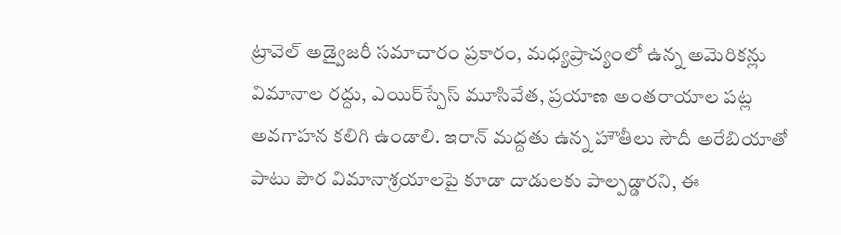ట్రావెల్ అడ్వైజరీ సమాచారం ప్రకారం, మధ్యప్రాచ్యంలో ఉన్న అమెరికన్లు విమానాల రద్దు, ఎయిర్‌స్పేస్ మూసివేత, ప్రయాణ అంతరాయాల పట్ల అవగాహన కలిగి ఉండాలి. ఇరాన్ మద్దతు ఉన్న హౌతీలు సౌదీ అరేబియాతో పాటు పౌర విమానాశ్రయాలపై కూడా దాడులకు పాల్పడ్డారని, ఈ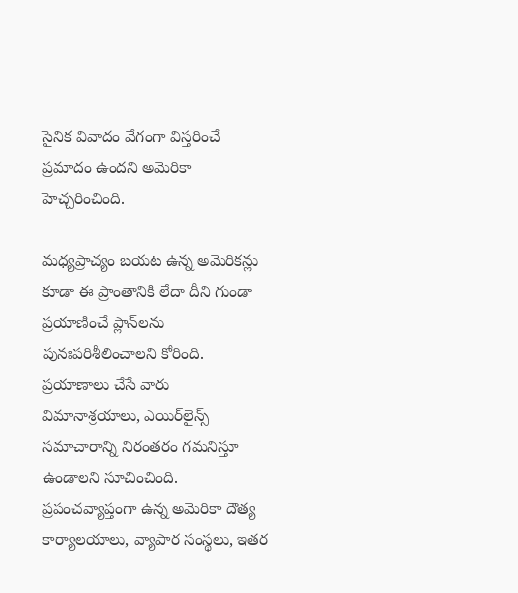సైనిక వివాదం వేగంగా విస్తరించే ప్రమాదం ఉందని అమెరికా హెచ్చరించింది.

మధ్యప్రాచ్యం బయట ఉన్న అమెరికన్లు కూడా ఈ ప్రాంతానికి లేదా దీని గుండా ప్రయాణించే ప్లాన్‌లను పునఃపరిశీలించాలని కోరింది. ప్రయాణాలు చేసే వారు విమానాశ్రయాలు, ఎయిర్‌లైన్స్ సమాచారాన్ని నిరంతరం గమనిస్తూ ఉండాలని సూచించింది. ప్రపంచవ్యాప్తంగా ఉన్న అమెరికా దౌత్య కార్యాలయాలు, వ్యాపార సంస్థలు, ఇతర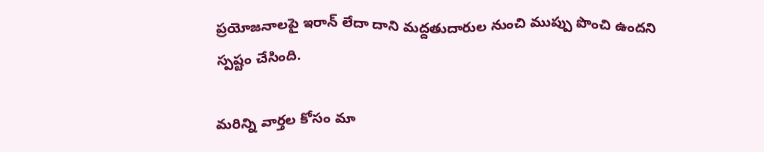ప్రయోజనాలపై ఇరాన్ లేదా దాని మద్దతుదారుల నుంచి ముప్పు పొంచి ఉందని స్పష్టం చేసింది.

మ‌రిన్ని వార్త‌ల కోసం మా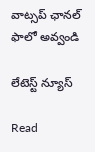వాట్స‌ప్ ఛాన‌ల్ ఫాలో అవ్వండి

లేటెస్ట్ న్యూస్‌

Read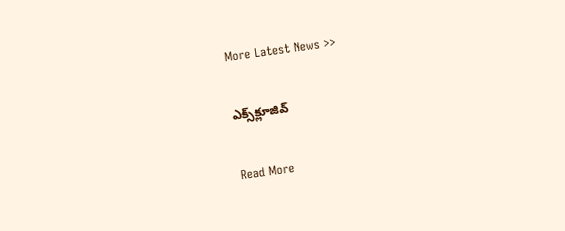More Latest News >>

ఎక్స్‌క్లూజివ్‌

Read More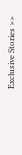Exclusive Stories >>